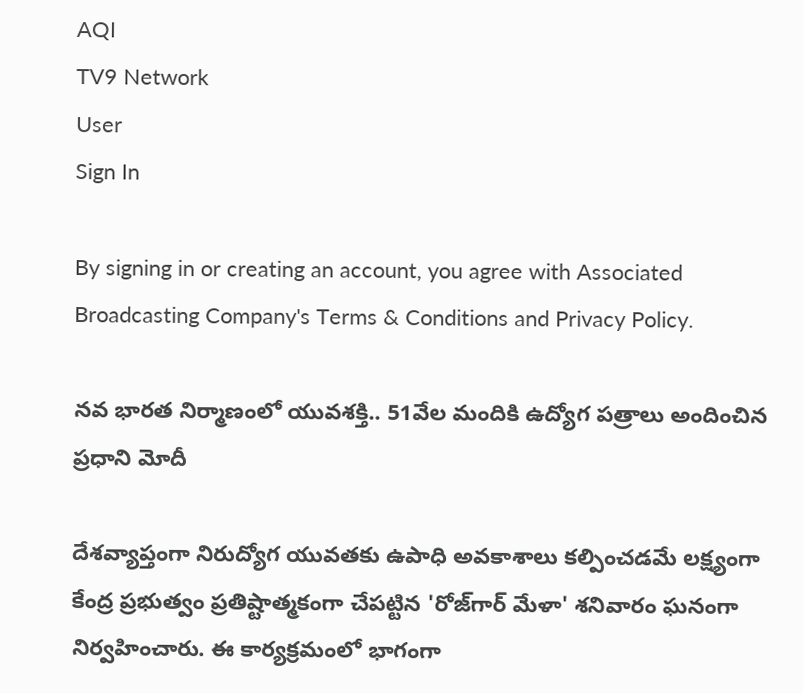AQI
TV9 Network
User
Sign In

By signing in or creating an account, you agree with Associated Broadcasting Company's Terms & Conditions and Privacy Policy.

నవ భారత నిర్మాణంలో యువశక్తి.. 51వేల మందికి ఉద్యోగ పత్రాలు అందించిన ప్రధాని మోదీ

దేశవ్యాప్తంగా నిరుద్యోగ యువతకు ఉపాధి అవకాశాలు కల్పించడమే లక్ష్యంగా కేంద్ర ప్రభుత్వం ప్రతిష్టాత్మకంగా చేపట్టిన 'రోజ్‌గార్ మేళా' శనివారం ఘనంగా నిర్వహించారు. ఈ కార్యక్రమంలో భాగంగా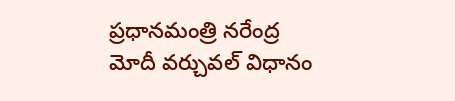ప్రధానమంత్రి నరేంద్ర మోదీ వర్చువల్‌ విధానం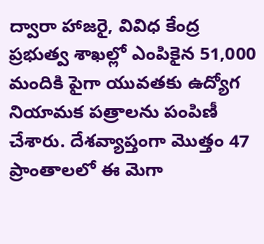ద్వారా హాజరై, వివిధ కేంద్ర ప్రభుత్వ శాఖల్లో ఎంపికైన 51,000 మందికి పైగా యువతకు ఉద్యోగ నియామక పత్రాలను పంపిణీ చేశారు. దేశవ్యాప్తంగా మొత్తం 47 ప్రాంతాలలో ఈ మెగా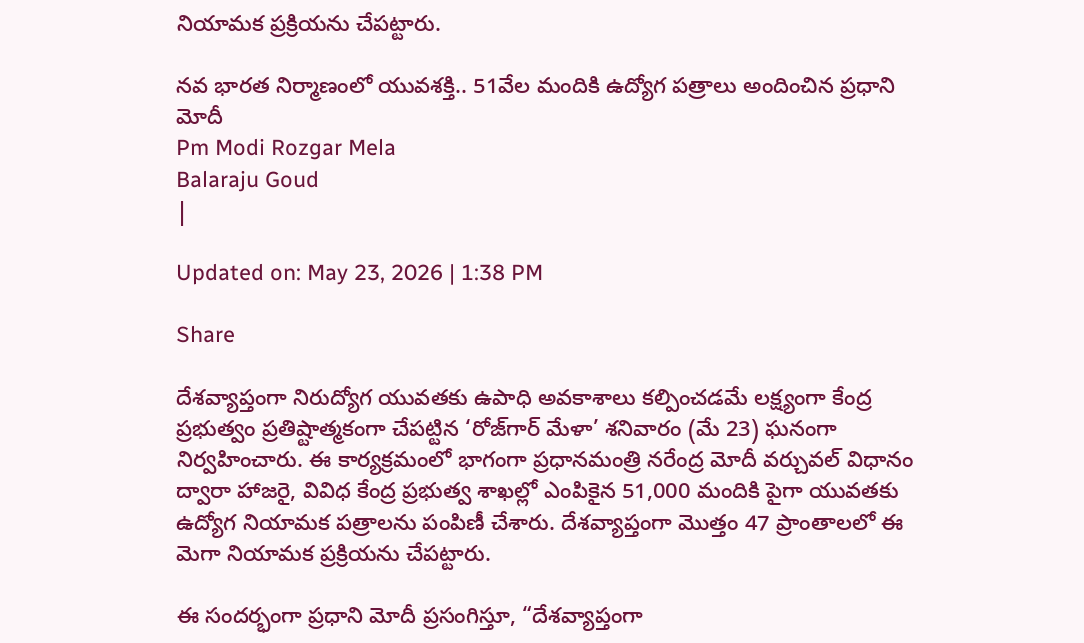నియామక ప్రక్రియను చేపట్టారు.

నవ భారత నిర్మాణంలో యువశక్తి.. 51వేల మందికి ఉద్యోగ పత్రాలు అందించిన ప్రధాని మోదీ
Pm Modi Rozgar Mela
Balaraju Goud
|

Updated on: May 23, 2026 | 1:38 PM

Share

దేశవ్యాప్తంగా నిరుద్యోగ యువతకు ఉపాధి అవకాశాలు కల్పించడమే లక్ష్యంగా కేంద్ర ప్రభుత్వం ప్రతిష్టాత్మకంగా చేపట్టిన ‘రోజ్‌గార్ మేళా’ శనివారం (మే 23) ఘనంగా నిర్వహించారు. ఈ కార్యక్రమంలో భాగంగా ప్రధానమంత్రి నరేంద్ర మోదీ వర్చువల్‌ విధానం ద్వారా హాజరై, వివిధ కేంద్ర ప్రభుత్వ శాఖల్లో ఎంపికైన 51,000 మందికి పైగా యువతకు ఉద్యోగ నియామక పత్రాలను పంపిణీ చేశారు. దేశవ్యాప్తంగా మొత్తం 47 ప్రాంతాలలో ఈ మెగా నియామక ప్రక్రియను చేపట్టారు.

ఈ సందర్భంగా ప్రధాని మోదీ ప్రసంగిస్తూ, “దేశవ్యాప్తంగా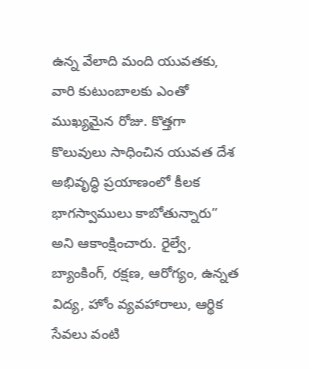ఉన్న వేలాది మంది యువతకు, వారి కుటుంబాలకు ఎంతో ముఖ్యమైన రోజు. కొత్తగా కొలువులు సాధించిన యువత దేశ అభివృద్ధి ప్రయాణంలో కీలక భాగస్వాములు కాబోతున్నారు” అని ఆకాంక్షించారు. రైల్వే, బ్యాంకింగ్, రక్షణ, ఆరోగ్యం, ఉన్నత విద్య, హోం వ్యవహారాలు, ఆర్థిక సేవలు వంటి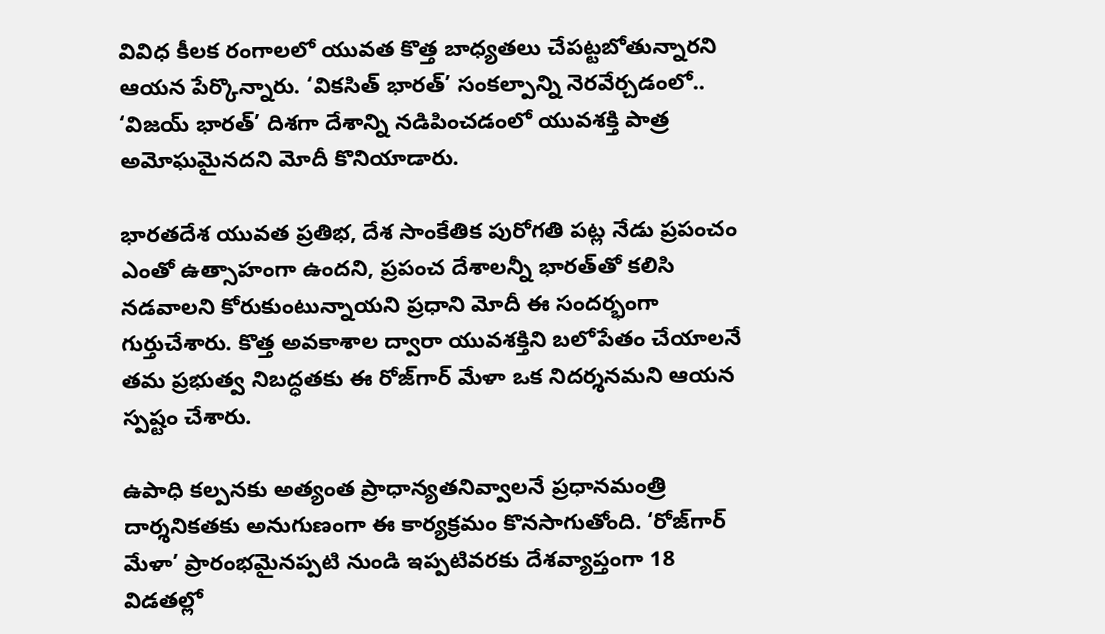వివిధ కీలక రంగాలలో యువత కొత్త బాధ్యతలు చేపట్టబోతున్నారని ఆయన పేర్కొన్నారు. ‘వికసిత్ భారత్’ సంకల్పాన్ని నెరవేర్చడంలో.. ‘విజయ్ భారత్’ దిశగా దేశాన్ని నడిపించడంలో యువశక్తి పాత్ర అమోఘమైనదని మోదీ కొనియాడారు.

భారతదేశ యువత ప్రతిభ, దేశ సాంకేతిక పురోగతి పట్ల నేడు ప్రపంచం ఎంతో ఉత్సాహంగా ఉందని, ప్రపంచ దేశాలన్నీ భారత్‌తో కలిసి నడవాలని కోరుకుంటున్నాయని ప్రధాని మోదీ ఈ సందర్భంగా గుర్తుచేశారు. కొత్త అవకాశాల ద్వారా యువశక్తిని బలోపేతం చేయాలనే తమ ప్రభుత్వ నిబద్ధతకు ఈ రోజ్‌గార్ మేళా ఒక నిదర్శనమని ఆయన స్పష్టం చేశారు.

ఉపాధి కల్పనకు అత్యంత ప్రాధాన్యతనివ్వాలనే ప్రధానమంత్రి దార్శనికతకు అనుగుణంగా ఈ కార్యక్రమం కొనసాగుతోంది. ‘రోజ్‌గార్ మేళా’ ప్రారంభమైనప్పటి నుండి ఇప్పటివరకు దేశవ్యాప్తంగా 18 విడతల్లో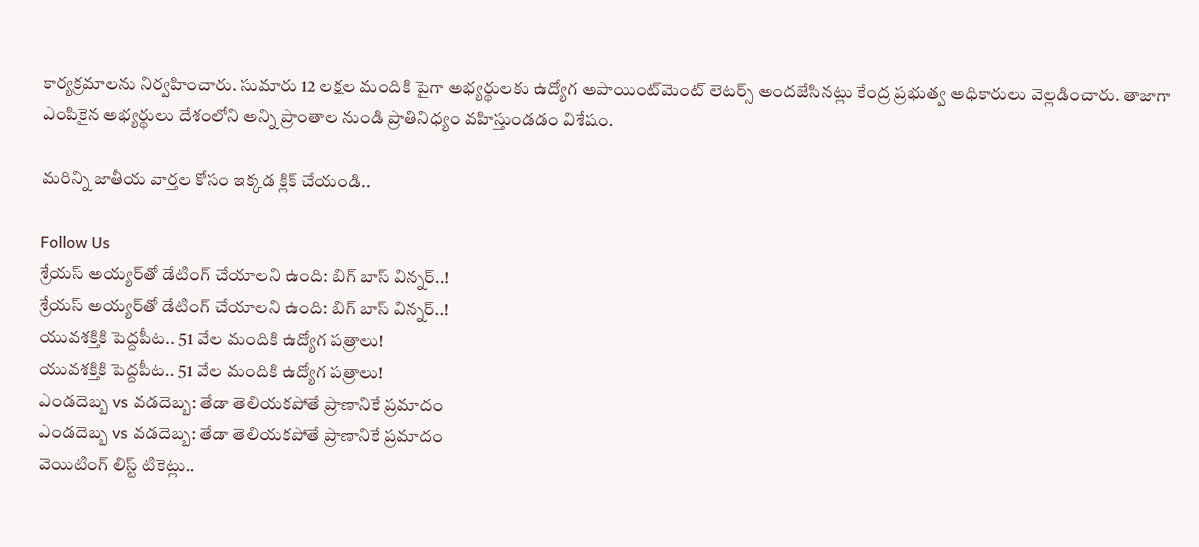కార్యక్రమాలను నిర్వహించారు. సుమారు 12 లక్షల మందికి పైగా అభ్యర్థులకు ఉద్యోగ అపాయింట్‌మెంట్ లెటర్స్ అందజేసినట్లు కేంద్ర ప్రభుత్వ అధికారులు వెల్లడించారు. తాజాగా ఎంపికైన అభ్యర్థులు దేశంలోని అన్ని ప్రాంతాల నుండి ప్రాతినిధ్యం వహిస్తుండడం విశేషం.

మరిన్ని జాతీయ వార్తల కోసం ఇక్కడ క్లిక్ చేయండి..

Follow Us
శ్రేయస్ అయ్యర్‌‌తో డేటింగ్ చేయాలని ఉంది: బిగ్ బాస్ విన్నర్..!
శ్రేయస్ అయ్యర్‌‌తో డేటింగ్ చేయాలని ఉంది: బిగ్ బాస్ విన్నర్..!
యువశక్తికి పెద్దపీట.. 51 వేల మందికి ఉద్యోగ పత్రాలు!
యువశక్తికి పెద్దపీట.. 51 వేల మందికి ఉద్యోగ పత్రాలు!
ఎండదెబ్బ vs వడదెబ్బ: తేడా తెలియకపోతే ప్రాణానికే ప్రమాదం
ఎండదెబ్బ vs వడదెబ్బ: తేడా తెలియకపోతే ప్రాణానికే ప్రమాదం
వెయిటింగ్ లిస్ట్ టికెట్లు..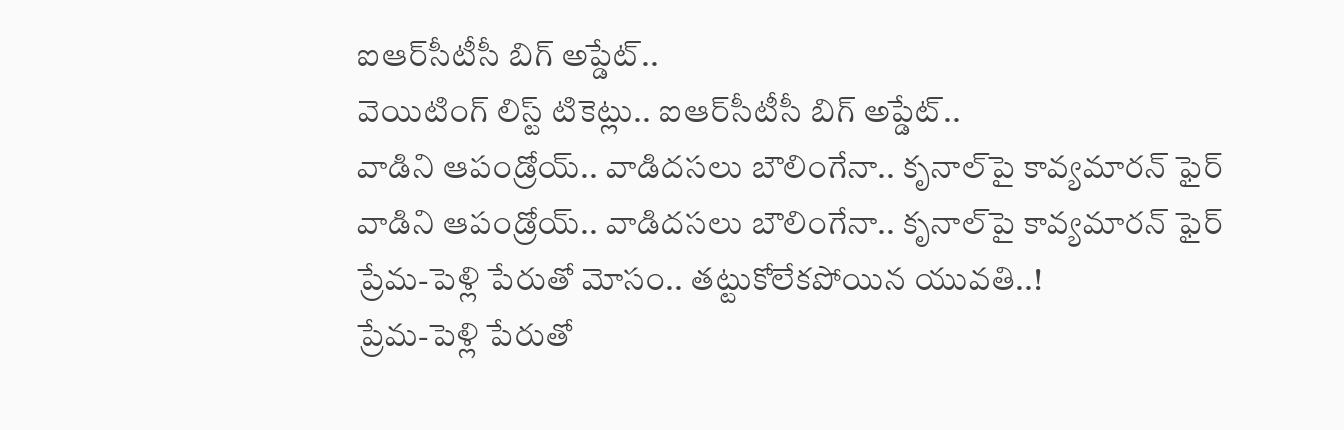ఐఆర్‌సీటీసీ బిగ్ అప్డేట్..
వెయిటింగ్ లిస్ట్ టికెట్లు.. ఐఆర్‌సీటీసీ బిగ్ అప్డేట్..
వాడిని ఆపండ్రోయ్.. వాడిదసలు బౌలింగేనా.. కృనాల్‌పై కావ్యమారన్ ఫైర్
వాడిని ఆపండ్రోయ్.. వాడిదసలు బౌలింగేనా.. కృనాల్‌పై కావ్యమారన్ ఫైర్
ప్రేమ-పెళ్లి పేరుతో మోసం.. తట్టుకోలేకపోయిన యువతి..!
ప్రేమ-పెళ్లి పేరుతో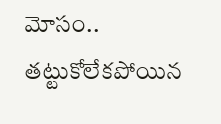మోసం.. తట్టుకోలేకపోయిన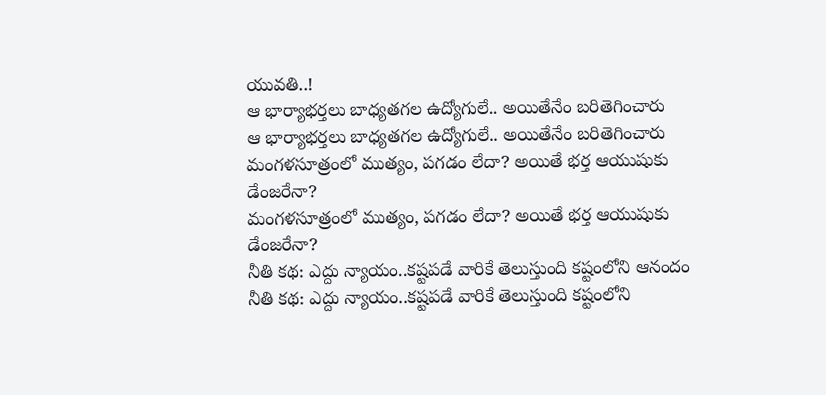యువతి..!
ఆ భార్యాభర్తలు బాధ్యతగల ఉద్యోగులే.. అయితేనేం బరితెగించారు
ఆ భార్యాభర్తలు బాధ్యతగల ఉద్యోగులే.. అయితేనేం బరితెగించారు
మంగళసూత్రంలో ముత్యం, పగడం లేదా? అయితే భర్త ఆయుషుకు డేంజరేనా?
మంగళసూత్రంలో ముత్యం, పగడం లేదా? అయితే భర్త ఆయుషుకు డేంజరేనా?
నీతి కథ: ఎద్దు న్యాయం..కష్టపడే వారికే తెలుస్తుంది కష్టంలోని ఆనందం
నీతి కథ: ఎద్దు న్యాయం..కష్టపడే వారికే తెలుస్తుంది కష్టంలోని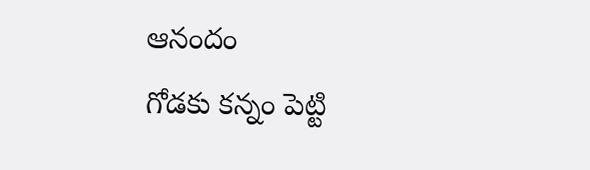ఆనందం
గోడకు కన్నం పెట్టి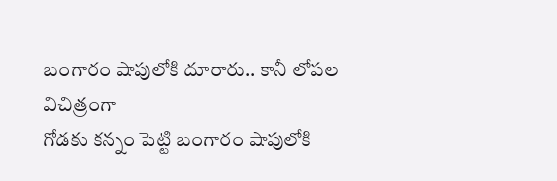బంగారం షాపులోకి దూరారు.. కానీ లోపల విచిత్రంగా
గోడకు కన్నం పెట్టి బంగారం షాపులోకి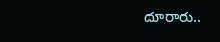దూరారు..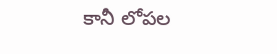కానీ లోపల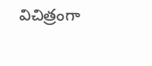విచిత్రంగా